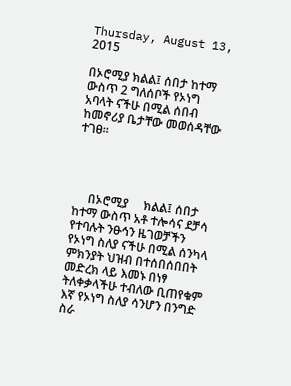Thursday, August 13, 2015

በኦሮሚያ ክልል፤ ሰበታ ከተማ ውስጥ 2 ግለሰቦች የኦነግ አባላት ናችሁ በሚል ሰበብ ከመኖሪያ ቤታቸው መወሰዳቸው ተገፀ።




     በኦሮሚያ     ክልል፤ ሰበታ ከተማ ውስጥ አቶ ተሎሳና ደቻሳ የተባሉት ንፁኅን ዜገወቻችን የኦነግ ስለያ ናችሁ በሚል ሰንካላ ምክንያት ህዝብ በተሰበሰበበት መድረክ ላይ እመኑ በነፃ ትለቀቃላችሁ ተብለው ቢጠየቁም እኛ የኦነግ ስለያ ሳንሆን በንግድ ስራ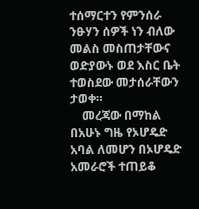ተሰማርተን የምንሰራ ንፁሃን ሰዎች ነን ብለው መልስ መስጠታቸውና ወድያውኑ ወደ እስር ቤት ተወስደው መታሰራቸውን ታወቀ።
    መረጃው በማከል በአሁኑ ግዜ የኦሆዴድ አባል ለመሆን በኦሆዴድ አመራሮች ተጠይቆ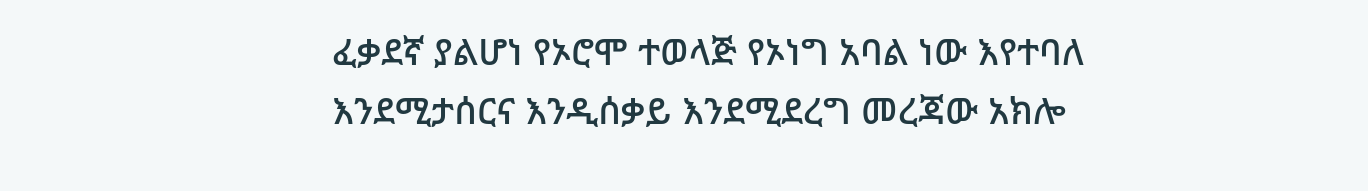ፈቃደኛ ያልሆነ የኦሮሞ ተወላጅ የኦነግ አባል ነው እየተባለ እንደሚታሰርና እንዲሰቃይ እንደሚደረግ መረጃው አክሎ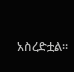አስረድቷል።